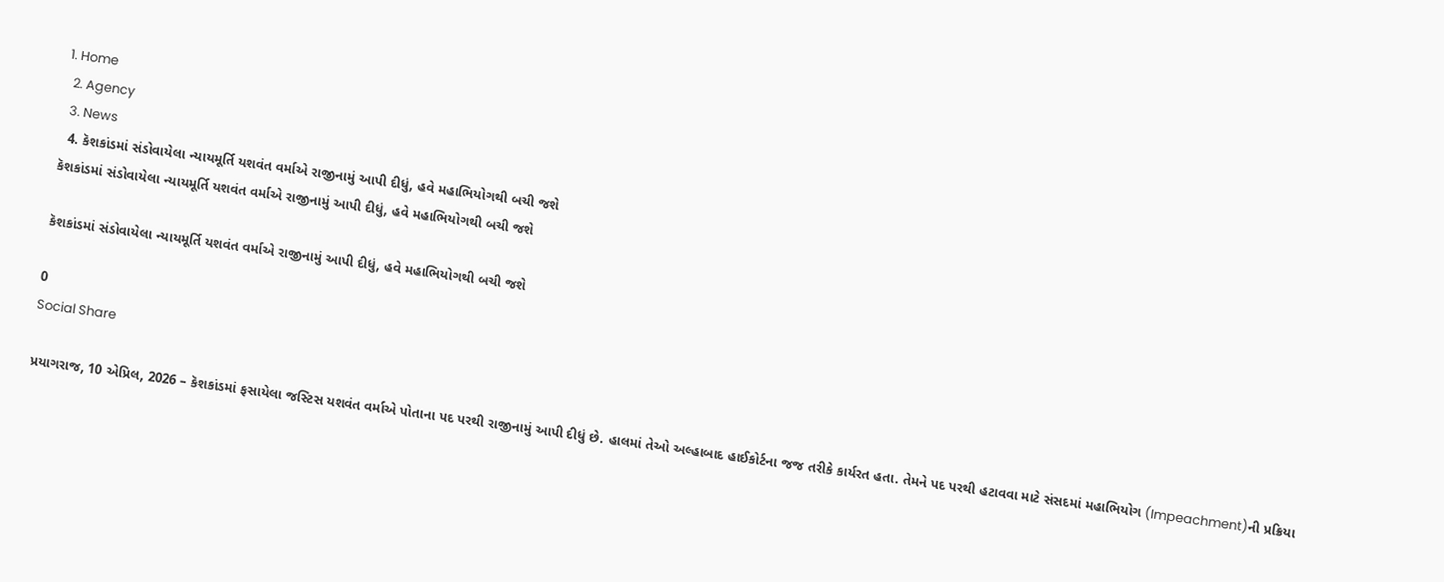1. Home
  2. Agency
  3. News
  4. કૅશકાંડમાં સંડોવાયેલા ન્યાયમૂર્તિ યશવંત વર્માએ રાજીનામું આપી દીધું, હવે મહાભિયોગથી બચી જશે
કૅશકાંડમાં સંડોવાયેલા ન્યાયમૂર્તિ યશવંત વર્માએ રાજીનામું આપી દીધું, હવે મહાભિયોગથી બચી જશે

કૅશકાંડમાં સંડોવાયેલા ન્યાયમૂર્તિ યશવંત વર્માએ રાજીનામું આપી દીધું, હવે મહાભિયોગથી બચી જશે

0
Social Share

પ્રયાગરાજ, 10 એપ્રિલ, 2026 – કૅશકાંડમાં ફસાયેલા જસ્ટિસ યશવંત વર્માએ પોતાના પદ પરથી રાજીનામું આપી દીધું છે. હાલમાં તેઓ અલ્હાબાદ હાઈકોર્ટના જજ તરીકે કાર્યરત હતા. તેમને પદ પરથી હટાવવા માટે સંસદમાં મહાભિયોગ (Impeachment)ની પ્રક્રિયા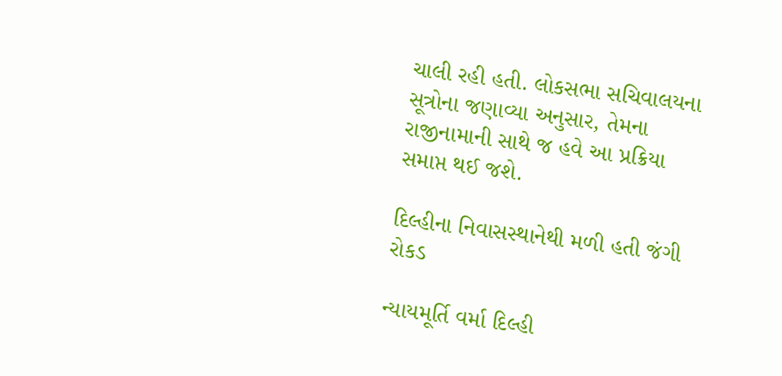ચાલી રહી હતી. લોકસભા સચિવાલયના સૂત્રોના જણાવ્યા અનુસાર, તેમના રાજીનામાની સાથે જ હવે આ પ્રક્રિયા સમાપ્ત થઈ જશે.

દિલ્હીના નિવાસસ્થાનેથી મળી હતી જંગી રોકડ

ન્યાયમૂર્તિ વર્મા દિલ્હી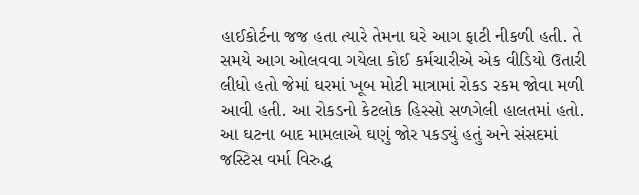હાઈકોર્ટના જજ હતા ત્યારે તેમના ઘરે આગ ફાટી નીકળી હતી. તે સમયે આગ ઓલવવા ગયેલા કોઈ કર્મચારીએ એક વીડિયો ઉતારી લીધો હતો જેમાં ઘરમાં ખૂબ મોટી માત્રામાં રોકડ રકમ જોવા મળી આવી હતી. આ રોકડનો કેટલોક હિસ્સો સળગેલી હાલતમાં હતો. આ ઘટના બાદ મામલાએ ઘણું જોર પકડ્યું હતું અને સંસદમાં જસ્ટિસ વર્મા વિરુદ્ધ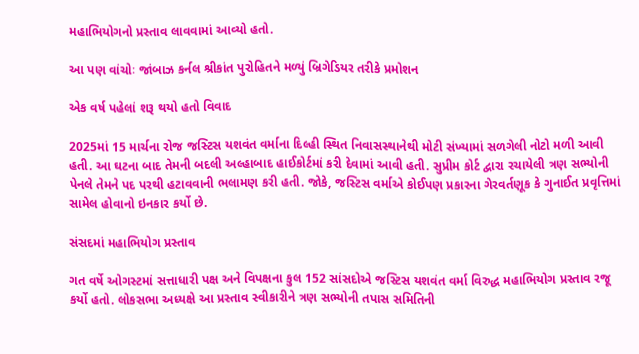મહાભિયોગનો પ્રસ્તાવ લાવવામાં આવ્યો હતો.

આ પણ વાંચોઃ જાંબાઝ કર્નલ શ્રીકાંત પુરોહિતને મળ્યું બ્રિગેડિયર તરીકે પ્રમોશન

એક વર્ષ પહેલાં શરૂ થયો હતો વિવાદ

2025માં 15 માર્ચના રોજ જસ્ટિસ યશવંત વર્માના દિલ્હી સ્થિત નિવાસસ્થાનેથી મોટી સંખ્યામાં સળગેલી નોટો મળી આવી હતી. આ ઘટના બાદ તેમની બદલી અલ્હાબાદ હાઈકોર્ટમાં કરી દેવામાં આવી હતી. સુપ્રીમ કોર્ટ દ્વારા રચાયેલી ત્રણ સભ્યોની પેનલે તેમને પદ પરથી હટાવવાની ભલામણ કરી હતી. જોકે, જસ્ટિસ વર્માએ કોઈપણ પ્રકારના ગેરવર્તણૂક કે ગુનાઈત પ્રવૃત્તિમાં સામેલ હોવાનો ઇનકાર કર્યો છે.

સંસદમાં મહાભિયોગ પ્રસ્તાવ

ગત વર્ષે ઓગસ્ટમાં સત્તાધારી પક્ષ અને વિપક્ષના કુલ 152 સાંસદોએ જસ્ટિસ યશવંત વર્મા વિરુદ્ધ મહાભિયોગ પ્રસ્તાવ રજૂ કર્યો હતો. લોકસભા અધ્યક્ષે આ પ્રસ્તાવ સ્વીકારીને ત્રણ સભ્યોની તપાસ સમિતિની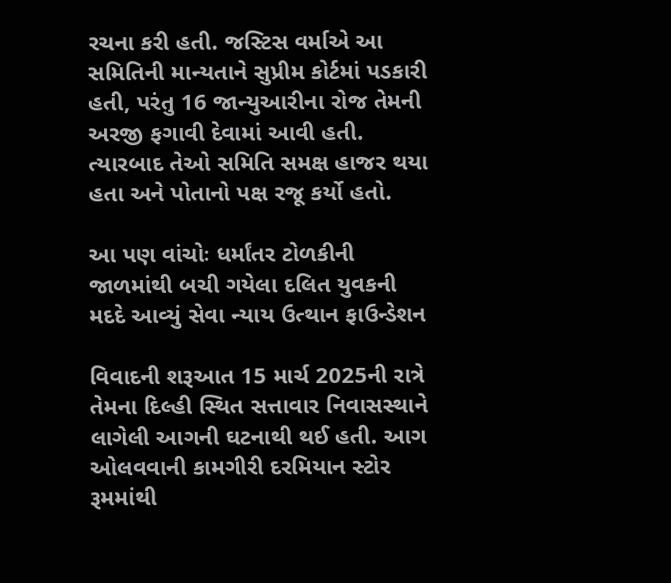રચના કરી હતી. જસ્ટિસ વર્માએ આ સમિતિની માન્યતાને સુપ્રીમ કોર્ટમાં પડકારી હતી, પરંતુ 16 જાન્યુઆરીના રોજ તેમની અરજી ફગાવી દેવામાં આવી હતી. ત્યારબાદ તેઓ સમિતિ સમક્ષ હાજર થયા હતા અને પોતાનો પક્ષ રજૂ કર્યો હતો.

આ પણ વાંચોઃ ધર્માંતર ટોળકીની જાળમાંથી બચી ગયેલા દલિત યુવકની મદદે આવ્યું સેવા ન્યાય ઉત્થાન ફાઉન્ડેશન

વિવાદની શરૂઆત 15 માર્ચ 2025ની રાત્રે તેમના દિલ્હી સ્થિત સત્તાવાર નિવાસસ્થાને લાગેલી આગની ઘટનાથી થઈ હતી. આગ ઓલવવાની કામગીરી દરમિયાન સ્ટોર રૂમમાંથી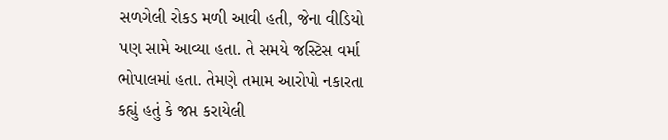સળગેલી રોકડ મળી આવી હતી, જેના વીડિયો પણ સામે આવ્યા હતા. તે સમયે જસ્ટિસ વર્મા ભોપાલમાં હતા. તેમણે તમામ આરોપો નકારતા કહ્યું હતું કે જપ્ત કરાયેલી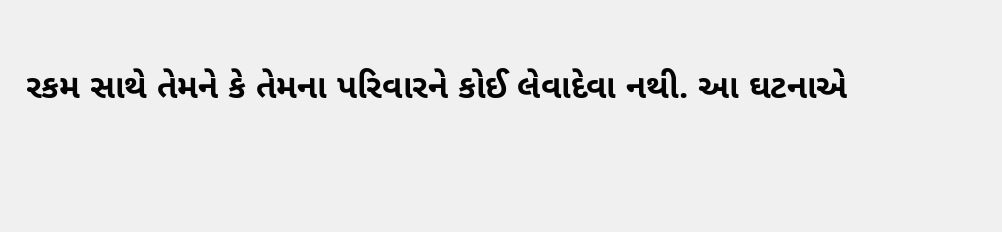રકમ સાથે તેમને કે તેમના પરિવારને કોઈ લેવાદેવા નથી. આ ઘટનાએ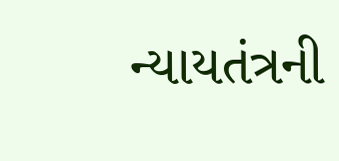ન્યાયતંત્રની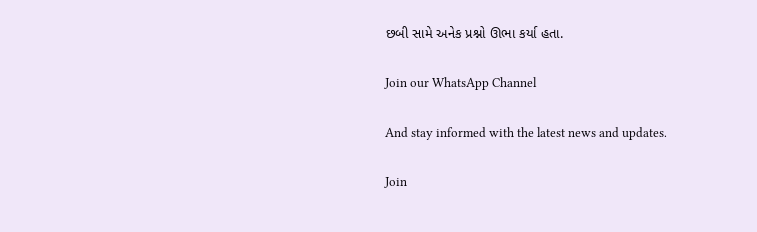છબી સામે અનેક પ્રશ્નો ઊભા કર્યા હતા.

Join our WhatsApp Channel

And stay informed with the latest news and updates.

Join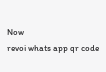Now
revoi whats app qr code